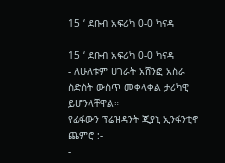15 ‘ ደቡብ አፍሪካ 0-0 ካናዳ

15 ‘ ደቡብ አፍሪካ 0-0 ካናዳ
- ለሁለቱም ሀገራት አሸንፎ አስራ ስድስት ውስጥ መቀላቀል ታሪካዊ ይሆንላቸዋል።
የፊፋውን ፕሬዝዳንት ጂያኒ ኢንፋንቲኖ ጨምሮ :-
-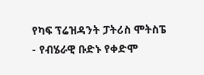የካፍ ፕሬዝዳንት ፓትሪስ ሞትስፔ
- የብሄራዊ ቡድኑ የቀድሞ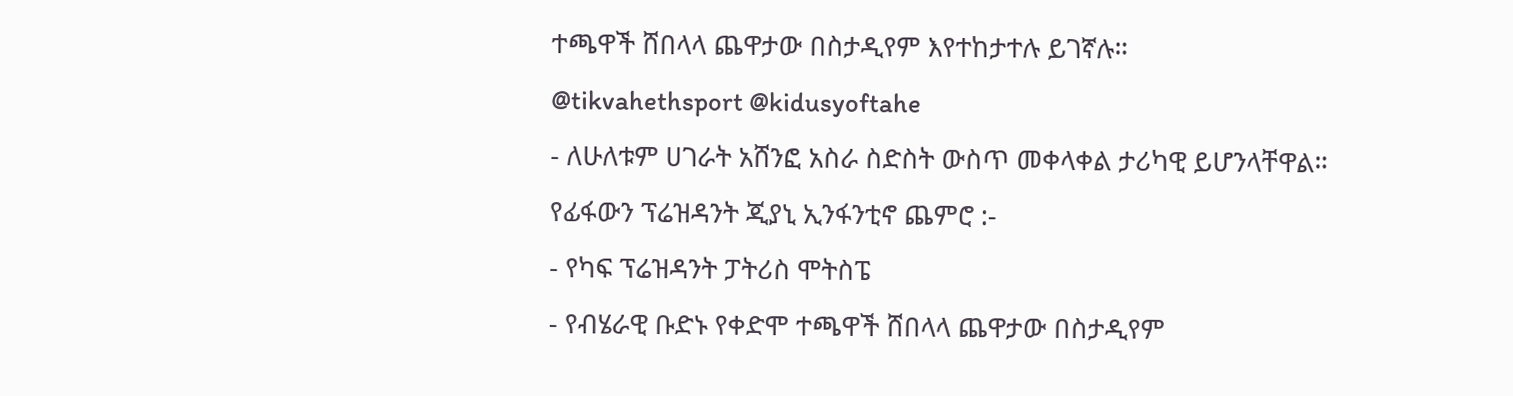ተጫዋች ሸበላላ ጨዋታው በስታዲየም እየተከታተሉ ይገኛሉ።
@tikvahethsport @kidusyoftahe
- ለሁለቱም ሀገራት አሸንፎ አስራ ስድስት ውስጥ መቀላቀል ታሪካዊ ይሆንላቸዋል።
የፊፋውን ፕሬዝዳንት ጂያኒ ኢንፋንቲኖ ጨምሮ :-
- የካፍ ፕሬዝዳንት ፓትሪስ ሞትስፔ
- የብሄራዊ ቡድኑ የቀድሞ ተጫዋች ሸበላላ ጨዋታው በስታዲየም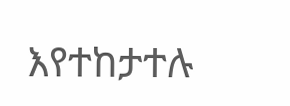እየተከታተሉ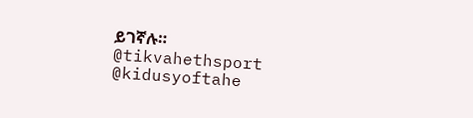ይገኛሉ።
@tikvahethsport @kidusyoftahe